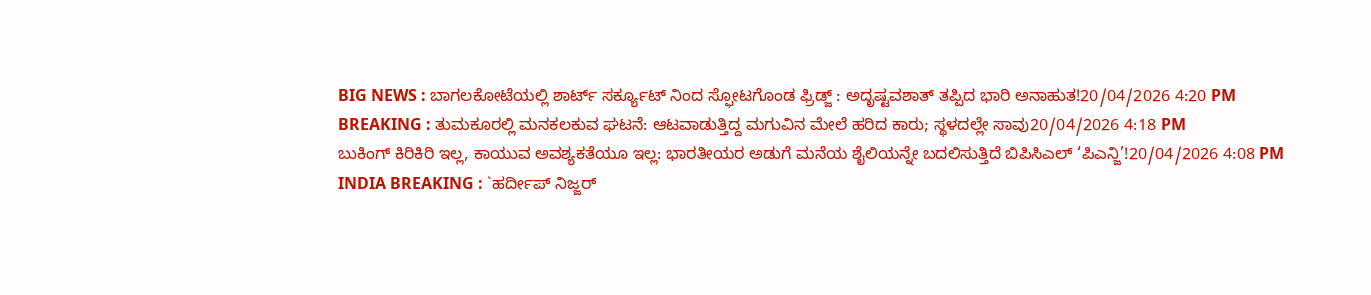BIG NEWS : ಬಾಗಲಕೋಟೆಯಲ್ಲಿ ಶಾರ್ಟ್ ಸರ್ಕ್ಯೂಟ್ ನಿಂದ ಸ್ಫೋಟಗೊಂಡ ಫ್ರಿಡ್ಜ್ : ಅದೃಷ್ಟವಶಾತ್ ತಪ್ಪಿದ ಭಾರಿ ಅನಾಹುತ!20/04/2026 4:20 PM
BREAKING : ತುಮಕೂರಲ್ಲಿ ಮನಕಲಕುವ ಘಟನೆ: ಆಟವಾಡುತ್ತಿದ್ದ ಮಗುವಿನ ಮೇಲೆ ಹರಿದ ಕಾರು; ಸ್ಥಳದಲ್ಲೇ ಸಾವು20/04/2026 4:18 PM
ಬುಕಿಂಗ್ ಕಿರಿಕಿರಿ ಇಲ್ಲ, ಕಾಯುವ ಅವಶ್ಯಕತೆಯೂ ಇಲ್ಲ: ಭಾರತೀಯರ ಅಡುಗೆ ಮನೆಯ ಶೈಲಿಯನ್ನೇ ಬದಲಿಸುತ್ತಿದೆ ಬಿಪಿಸಿಎಲ್ ‘ಪಿಎನ್ಜಿ’!20/04/2026 4:08 PM
INDIA BREAKING : `ಹರ್ದೀಪ್ ನಿಜ್ಜರ್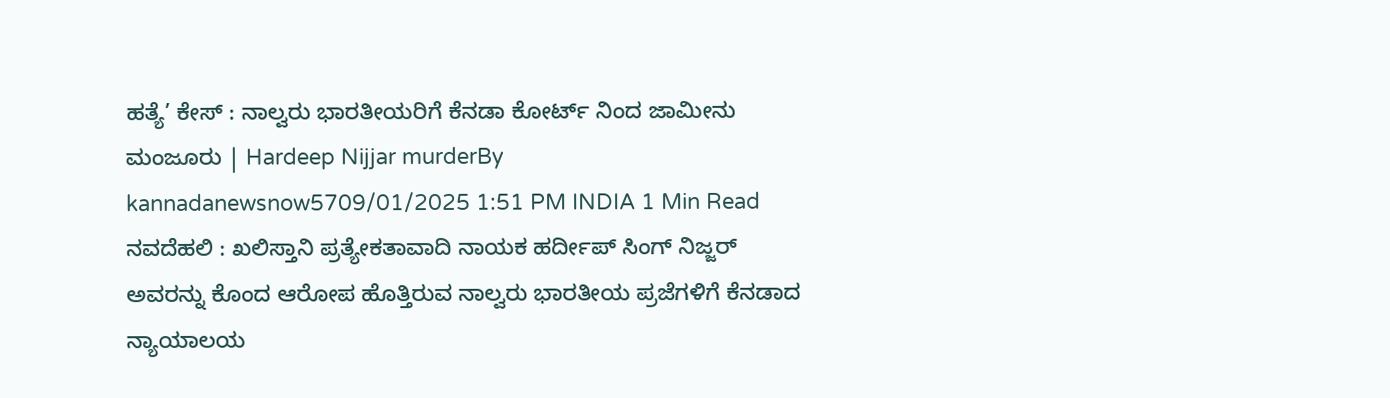ಹತ್ಯೆ’ ಕೇಸ್ : ನಾಲ್ವರು ಭಾರತೀಯರಿಗೆ ಕೆನಡಾ ಕೋರ್ಟ್ ನಿಂದ ಜಾಮೀನು ಮಂಜೂರು | Hardeep Nijjar murderBy kannadanewsnow5709/01/2025 1:51 PM INDIA 1 Min Read ನವದೆಹಲಿ : ಖಲಿಸ್ತಾನಿ ಪ್ರತ್ಯೇಕತಾವಾದಿ ನಾಯಕ ಹರ್ದೀಪ್ ಸಿಂಗ್ ನಿಜ್ಜರ್ ಅವರನ್ನು ಕೊಂದ ಆರೋಪ ಹೊತ್ತಿರುವ ನಾಲ್ವರು ಭಾರತೀಯ ಪ್ರಜೆಗಳಿಗೆ ಕೆನಡಾದ ನ್ಯಾಯಾಲಯ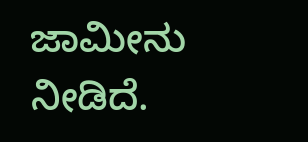ಜಾಮೀನು ನೀಡಿದೆ.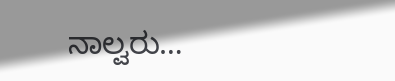ನಾಲ್ವರು…